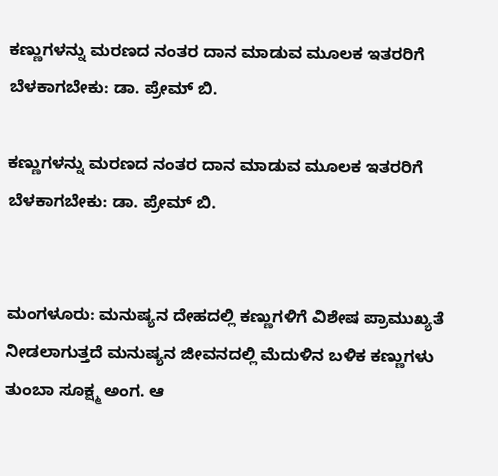ಕಣ್ಣುಗಳನ್ನು ಮರಣದ ನಂತರ ದಾನ ಮಾಡುವ ಮೂಲಕ ಇತರರಿಗೆ ಬೆಳಕಾಗಬೇಕು: ಡಾ. ಪ್ರೇಮ್ ಬಿ.

ಕಣ್ಣುಗಳನ್ನು ಮರಣದ ನಂತರ ದಾನ ಮಾಡುವ ಮೂಲಕ ಇತರರಿಗೆ ಬೆಳಕಾಗಬೇಕು: ಡಾ. ಪ್ರೇಮ್ ಬಿ.


ಮಂಗಳೂರು: ಮನುಷ್ಯನ ದೇಹದಲ್ಲಿ ಕಣ್ಣುಗಳಿಗೆ ವಿಶೇಷ ಪ್ರಾಮುಖ್ಯತೆ ನೀಡಲಾಗುತ್ತದೆ ಮನುಷ್ಯನ ಜೀವನದಲ್ಲಿ ಮೆದುಳಿನ ಬಳಿಕ ಕಣ್ಣುಗಳು ತುಂಬಾ ಸೂಕ್ಷ್ಮ ಅಂಗ. ಆ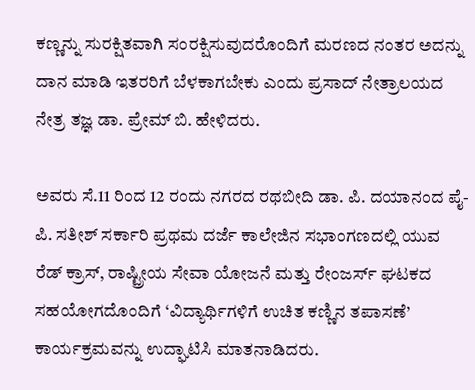ಕಣ್ಣನ್ನು ಸುರಕ್ಷಿತವಾಗಿ ಸಂರಕ್ಷಿಸುವುದರೊಂದಿಗೆ ಮರಣದ ನಂತರ ಅದನ್ನು ದಾನ ಮಾಡಿ ಇತರರಿಗೆ ಬೆಳಕಾಗಬೇಕು ಎಂದು ಪ್ರಸಾದ್ ನೇತ್ರಾಲಯದ ನೇತ್ರ ತಜ್ಞ ಡಾ. ಪ್ರೇಮ್ ಬಿ. ಹೇಳಿದರು.

ಅವರು ಸೆ.11 ರಿಂದ 12 ರಂದು ನಗರದ ರಥಬೀದಿ ಡಾ. ಪಿ. ದಯಾನಂದ ಪೈ-ಪಿ. ಸತೀಶ್ ಸರ್ಕಾರಿ ಪ್ರಥಮ ದರ್ಜೆ ಕಾಲೇಜಿನ ಸಭಾಂಗಣದಲ್ಲಿ ಯುವ ರೆಡ್ ಕ್ರಾಸ್, ರಾಷ್ಟ್ರೀಯ ಸೇವಾ ಯೋಜನೆ ಮತ್ತು ರೇಂಜರ್ಸ್ ಘಟಕದ ಸಹಯೋಗದೊಂದಿಗೆ ‘ವಿದ್ಯಾರ್ಥಿಗಳಿಗೆ ಉಚಿತ ಕಣ್ಣಿನ ತಪಾಸಣೆ’ ಕಾರ್ಯಕ್ರಮವನ್ನು ಉದ್ಘಾಟಿಸಿ ಮಾತನಾಡಿದರು.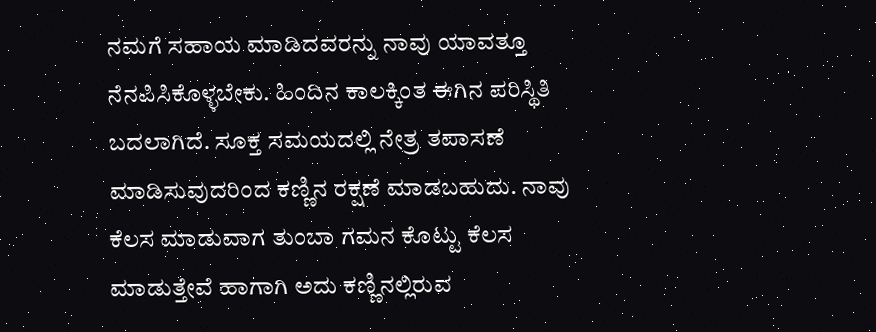ನಮಗೆ ಸಹಾಯ ಮಾಡಿದವರನ್ನು ನಾವು ಯಾವತ್ತೂ ನೆನಪಿಸಿಕೊಳ್ಳಬೇಕು. ಹಿಂದಿನ ಕಾಲಕ್ಕಿಂತ ಈಗಿನ ಪರಿಸ್ಥಿತಿ ಬದಲಾಗಿದೆ. ಸೂಕ್ತ ಸಮಯದಲ್ಲಿ ನೇತ್ರ ತಪಾಸಣೆ ಮಾಡಿಸುವುದರಿಂದ ಕಣ್ಣಿನ ರಕ್ಷಣೆ ಮಾಡಬಹುದು. ನಾವು ಕೆಲಸ ಮಾಡುವಾಗ ತುಂಬಾ ಗಮನ ಕೊಟ್ಟು ಕೆಲಸ ಮಾಡುತ್ತೇವೆ ಹಾಗಾಗಿ ಅದು ಕಣ್ಣಿನಲ್ಲಿರುವ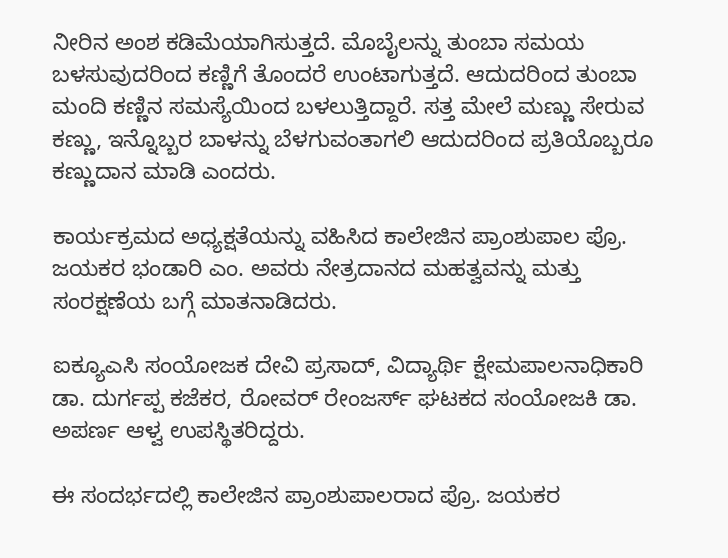ನೀರಿನ ಅಂಶ ಕಡಿಮೆಯಾಗಿಸುತ್ತದೆ. ಮೊಬೈಲನ್ನು ತುಂಬಾ ಸಮಯ ಬಳಸುವುದರಿಂದ ಕಣ್ಣಿಗೆ ತೊಂದರೆ ಉಂಟಾಗುತ್ತದೆ. ಆದುದರಿಂದ ತುಂಬಾ ಮಂದಿ ಕಣ್ಣಿನ ಸಮಸ್ಯೆಯಿಂದ ಬಳಲುತ್ತಿದ್ದಾರೆ. ಸತ್ತ ಮೇಲೆ ಮಣ್ಣು ಸೇರುವ ಕಣ್ಣು, ಇನ್ನೊಬ್ಬರ ಬಾಳನ್ನು ಬೆಳಗುವಂತಾಗಲಿ ಆದುದರಿಂದ ಪ್ರತಿಯೊಬ್ಬರೂ ಕಣ್ಣುದಾನ ಮಾಡಿ ಎಂದರು.

ಕಾರ್ಯಕ್ರಮದ ಅಧ್ಯಕ್ಷತೆಯನ್ನು ವಹಿಸಿದ ಕಾಲೇಜಿನ ಪ್ರಾಂಶುಪಾಲ ಪ್ರೊ. ಜಯಕರ ಭಂಡಾರಿ ಎಂ. ಅವರು ನೇತ್ರದಾನದ ಮಹತ್ವವನ್ನು ಮತ್ತು ಸಂರಕ್ಷಣೆಯ ಬಗ್ಗೆ ಮಾತನಾಡಿದರು.

ಐಕ್ಯೂಎಸಿ ಸಂಯೋಜಕ ದೇವಿ ಪ್ರಸಾದ್, ವಿದ್ಯಾರ್ಥಿ ಕ್ಷೇಮಪಾಲನಾಧಿಕಾರಿ ಡಾ. ದುರ್ಗಪ್ಪ ಕಜೆಕರ, ರೋವರ್ ರೇಂಜರ್ಸ್ ಘಟಕದ ಸಂಯೋಜಕಿ ಡಾ. ಅಪರ್ಣ ಆಳ್ವ ಉಪಸ್ಥಿತರಿದ್ದರು.

ಈ ಸಂದರ್ಭದಲ್ಲಿ ಕಾಲೇಜಿನ ಪ್ರಾಂಶುಪಾಲರಾದ ಪ್ರೊ. ಜಯಕರ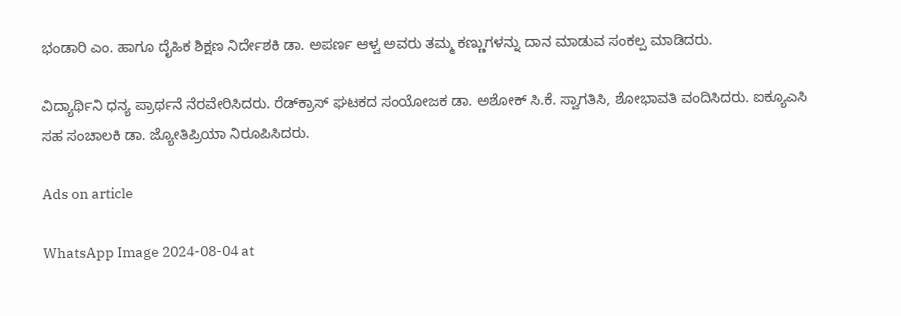ಭಂಡಾರಿ ಎಂ. ಹಾಗೂ ದೈಹಿಕ ಶಿಕ್ಷಣ ನಿರ್ದೇಶಕಿ ಡಾ. ಅಪರ್ಣ ಆಳ್ವ ಅವರು ತಮ್ಮ ಕಣ್ಣುಗಳನ್ನು ದಾನ ಮಾಡುವ ಸಂಕಲ್ಪ ಮಾಡಿದರು.

ವಿದ್ಯಾರ್ಥಿನಿ ಧನ್ಯ ಪ್ರಾರ್ಥನೆ ನೆರವೇರಿಸಿದರು. ರೆಡ್‌ಕ್ರಾಸ್ ಘಟಕದ ಸಂಯೋಜಕ ಡಾ. ಅಶೋಕ್ ಸಿ.ಕೆ. ಸ್ವಾಗತಿಸಿ, ಶೋಭಾವತಿ ವಂದಿಸಿದರು. ಐಕ್ಯೂಎಸಿ ಸಹ ಸಂಚಾಲಕಿ ಡಾ. ಜ್ಯೋತಿಪ್ರಿಯಾ ನಿರೂಪಿಸಿದರು.

Ads on article

WhatsApp Image 2024-08-04 at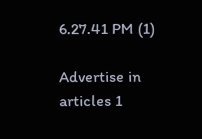6.27.41 PM (1)

Advertise in articles 1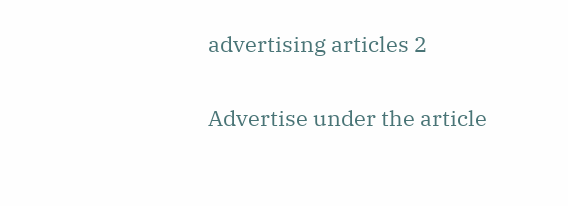advertising articles 2

Advertise under the article